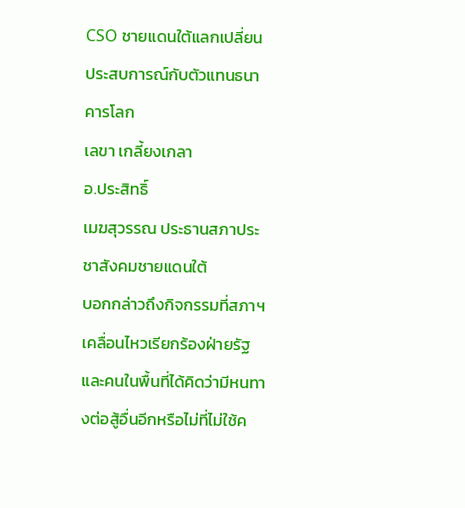CSO ชายแดนใต้แลกเปลี่ยนประสบการณ์กับตัวแทนธนาคารโลก
เลขา เกลี้ยงเกลา
อ.ประสิทธิ์
เมฆสุวรรณ ประธานสภาประชาสังคมชายแดนใต้
บอกกล่าวถึงกิจกรรมที่สภาฯ
เคลื่อนไหวเรียกร้องฝ่ายรัฐและคนในพื้นที่ได้คิดว่ามีหนทางต่อสู้อื่นอีกหรือไม่ที่ไม่ใช้ค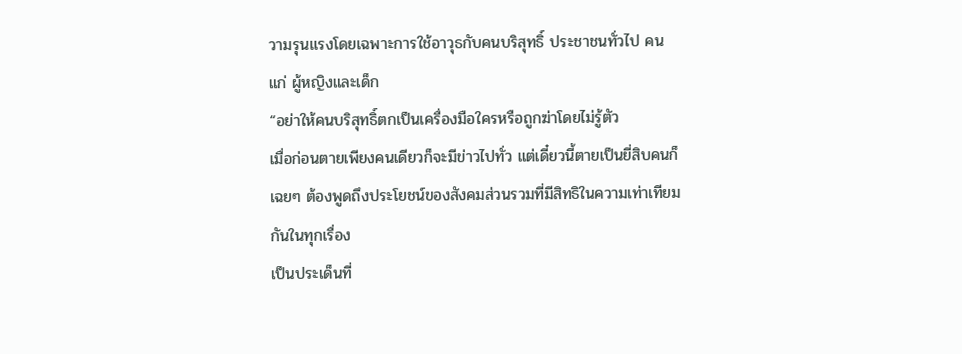วามรุนแรงโดยเฉพาะการใช้อาวุธกับคนบริสุทธิ์ ประชาชนทั่วไป คนแก่ ผู้หญิงและเด็ก
“อย่าให้คนบริสุทธิ์ตกเป็นเครื่องมือใครหรือถูกฆ่าโดยไม่รู้ตัว
เมื่อก่อนตายเพียงคนเดียวก็จะมีข่าวไปทั่ว แต่เดี๋ยวนี้ตายเป็นยี่สิบคนก็เฉยๆ ต้องพูดถึงประโยชน์ของสังคมส่วนรวมที่มีสิทธิในความเท่าเทียมกันในทุกเรื่อง
เป็นประเด็นที่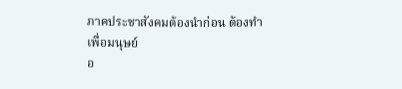ภาคประชาสังคมต้องนำก่อน ต้องทำเพื่อมนุษย์
อ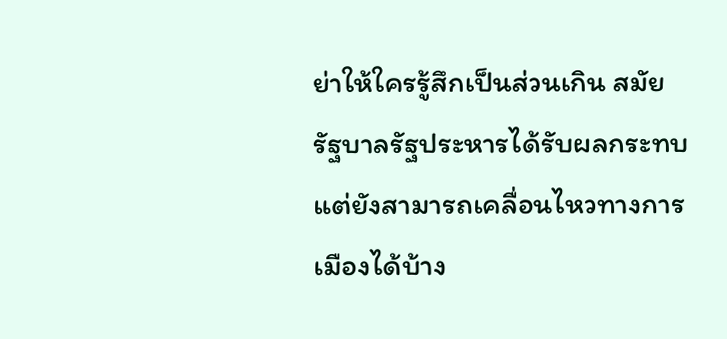ย่าให้ใครรู้สึกเป็นส่วนเกิน สมัยรัฐบาลรัฐประหารได้รับผลกระทบแต่ยังสามารถเคลื่อนไหวทางการเมืองได้บ้าง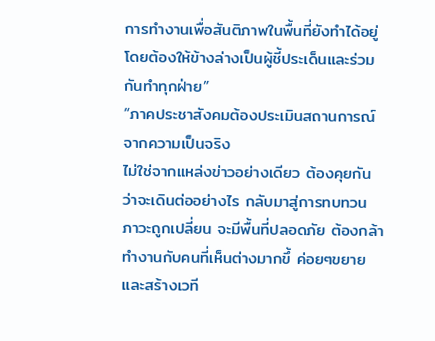การทำงานเพื่อสันติภาพในพื้นที่ยังทำได้อยู่
โดยต้องให้ข้างล่างเป็นผู้ชี้ประเด็นและร่วมกันทำทุกฝ่าย”
“ภาคประชาสังคมต้องประเมินสถานการณ์จากความเป็นจริง
ไม่ใช่จากแหล่งข่าวอย่างเดียว ต้องคุยกันว่าจะเดินต่ออย่างไร กลับมาสู่การทบทวน
ภาวะถูกเปลี่ยน จะมีพื้นที่ปลอดภัย ต้องกล้าทำงานกับคนที่เห็นต่างมากขึ้ ค่อยๆขยายและสร้างเวที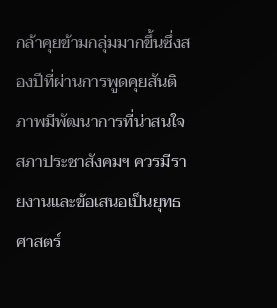กล้าคุยข้ามกลุ่มมากขึ้นซึ่งสองปีที่ผ่านการพูดคุยสันติภาพมีพัฒนาการที่น่าสนใจ
สภาประชาสังคมฯ ควรมีรายงานและข้อเสนอเป็นยุทธศาสตร์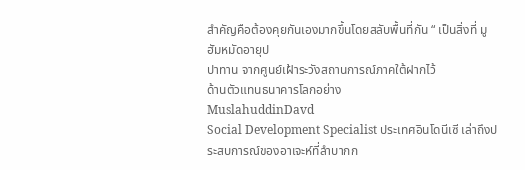สำคัญคือต้องคุยกันเองมากขึ้นโดยสลับพื้นที่กัน “ เป็นสิ่งที่ มูฮัมหมัดอายุป
ปาทาน จากศูนย์เฝ้าระวังสถานการณ์ภาคใต้ฝากไว้
ด้านตัวแทนธนาคารโลกอย่าง
MuslahuddinDavd
Social Development Specialist ประเทศอินโดนีเซี เล่าถึงประสบการณ์ของอาเจะห์ที่ลำบากก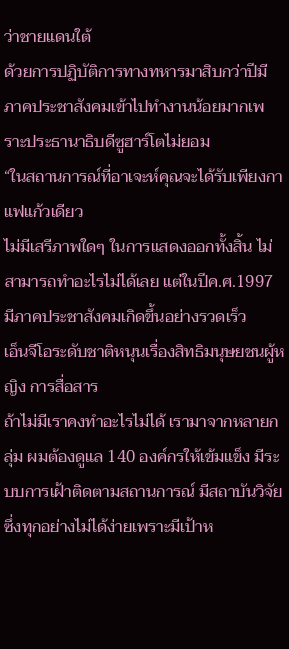ว่าชายแดนใต้
ด้วยการปฏิบัติการทางทหารมาสิบกว่าปีมีภาคประชาสังคมเข้าไปทำงานน้อยมากเพราะประธานาธิบดีซูฮาร์โตไม่ยอม
“ในสถานการณ์ที่อาเจะห์คุณจะได้รับเพียงกาแฟแก้วเดียว
ไม่มีเสรีภาพใดๆ ในการแสดงออกทั้งสิ้น ไม่สามารถทำอะไรไม่ได้เลย แต่ในปีค.ศ.1997
มีภาคประชาสังคมเกิดขึ้นอย่างรวดเร็ว
เอ็นจีโอระดับชาติหนุนเรื่องสิทธิมนุษยชนผู้หญิง การสื่อสาร
ถ้าไม่มีเราคงทำอะไรไม่ได้ เรามาจากหลายกลุ่ม ผมต้องดูแล 140 องค์กรให้เข้มแข็ง มีระบบการเฝ้าติดตามสถานการณ์ มีสถาบันวิจัย
ซึ่งทุกอย่างไม่ได้ง่ายเพราะมีเป้าห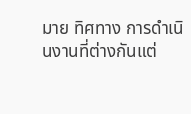มาย ทิศทาง การดำเนินงานที่ต่างกันแต่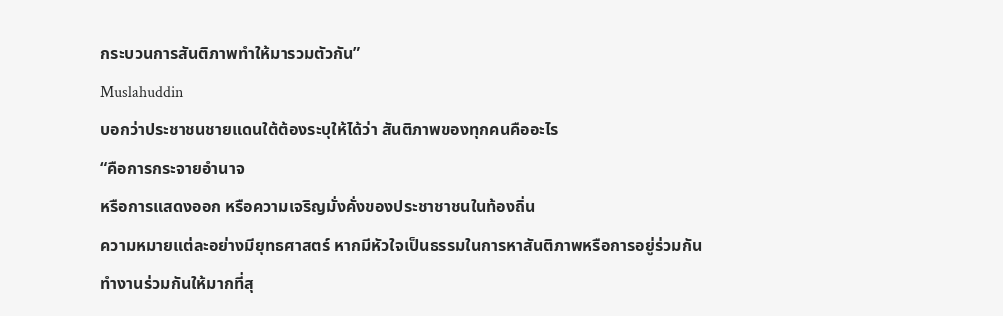กระบวนการสันติภาพทำให้มารวมตัวกัน”
Muslahuddin
บอกว่าประชาชนชายแดนใต้ต้องระบุให้ได้ว่า สันติภาพของทุกคนคืออะไร
“คือการกระจายอำนาจ
หรือการแสดงออก หรือความเจริญมั่งคั่งของประชาชาชนในท้องถิ่น
ความหมายแต่ละอย่างมียุทธศาสตร์ หากมีหัวใจเป็นธรรมในการหาสันติภาพหรือการอยู่ร่วมกัน
ทำงานร่วมกันให้มากที่สุ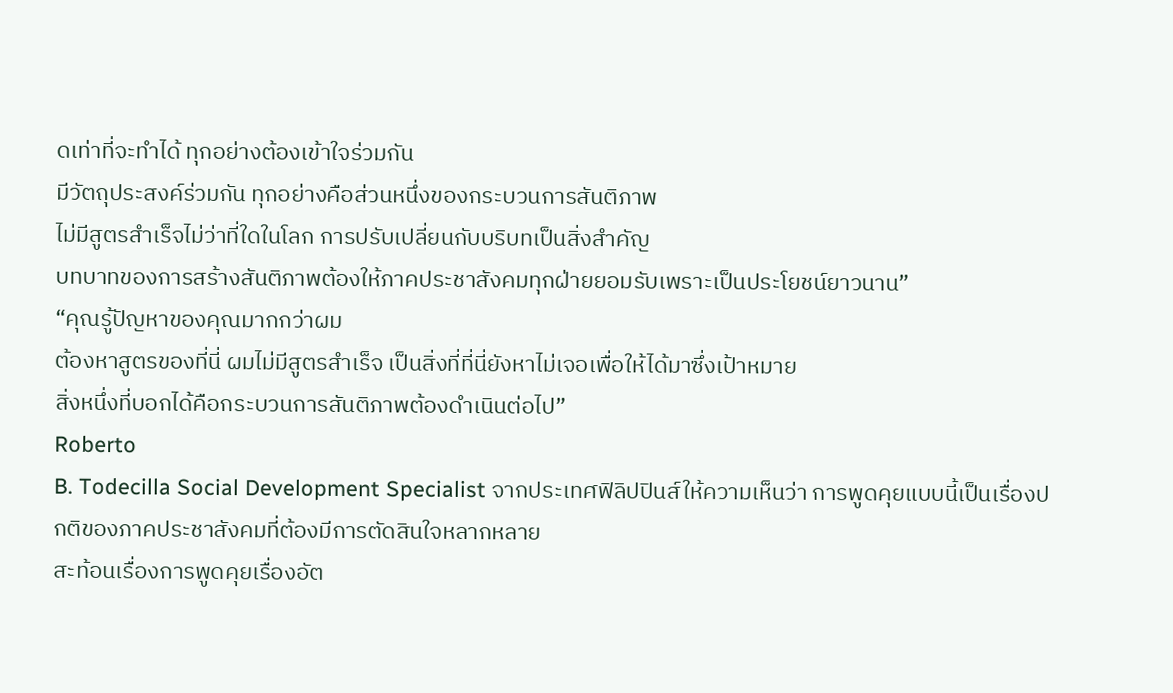ดเท่าที่จะทำได้ ทุกอย่างต้องเข้าใจร่วมกัน
มีวัตถุประสงค์ร่วมกัน ทุกอย่างคือส่วนหนึ่งของกระบวนการสันติภาพ
ไม่มีสูตรสำเร็จไม่ว่าที่ใดในโลก การปรับเปลี่ยนกับบริบทเป็นสิ่งสำคัญ
บทบาทของการสร้างสันติภาพต้องให้ภาคประชาสังคมทุกฝ่ายยอมรับเพราะเป็นประโยชน์ยาวนาน”
“คุณรู้ปัญหาของคุณมากกว่าผม
ต้องหาสูตรของที่นี่ ผมไม่มีสูตรสำเร็จ เป็นสิ่งที่ที่นี่ยังหาไม่เจอเพื่อให้ได้มาซึ่งเป้าหมาย
สิ่งหนึ่งที่บอกได้คือกระบวนการสันติภาพต้องดำเนินต่อไป”
Roberto
B. Todecilla Social Development Specialist จากประเทศฟิลิปปินส์ให้ความเห็นว่า การพูดคุยแบบนี้เป็นเรื่องปกติของภาคประชาสังคมที่ต้องมีการตัดสินใจหลากหลาย
สะท้อนเรื่องการพูดคุยเรื่องอัต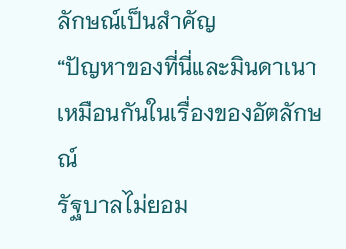ลักษณ์เป็นสำคัญ
“ปัญหาของที่นี่และมินดาเนาเหมือนกันในเรื่องของอัตลักษณ์
รัฐบาลไม่ยอม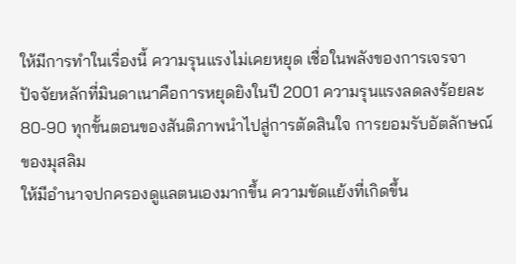ให้มีการทำในเรื่องนี้ ความรุนแรงไม่เคยหยุด เชื่อในพลังของการเจรจา
ปัจจัยหลักที่มินดาเนาคือการหยุดยิงในปี 2001 ความรุนแรงลดลงร้อยละ
80-90 ทุกขั้นตอนของสันติภาพนำไปสู่การตัดสินใจ การยอมรับอัตลักษณ์ของมุสลิม
ให้มีอำนาจปกครองดูแลตนเองมากขึ้น ความขัดแย้งที่เกิดขึ้น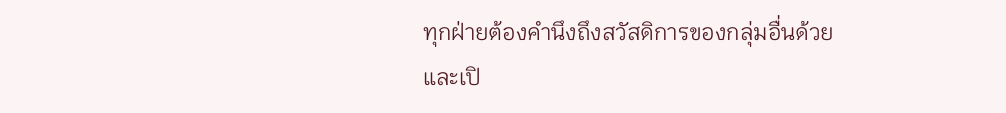ทุกฝ่ายต้องคำนึงถึงสวัสดิการของกลุ่มอื่นด้วย
และเปิ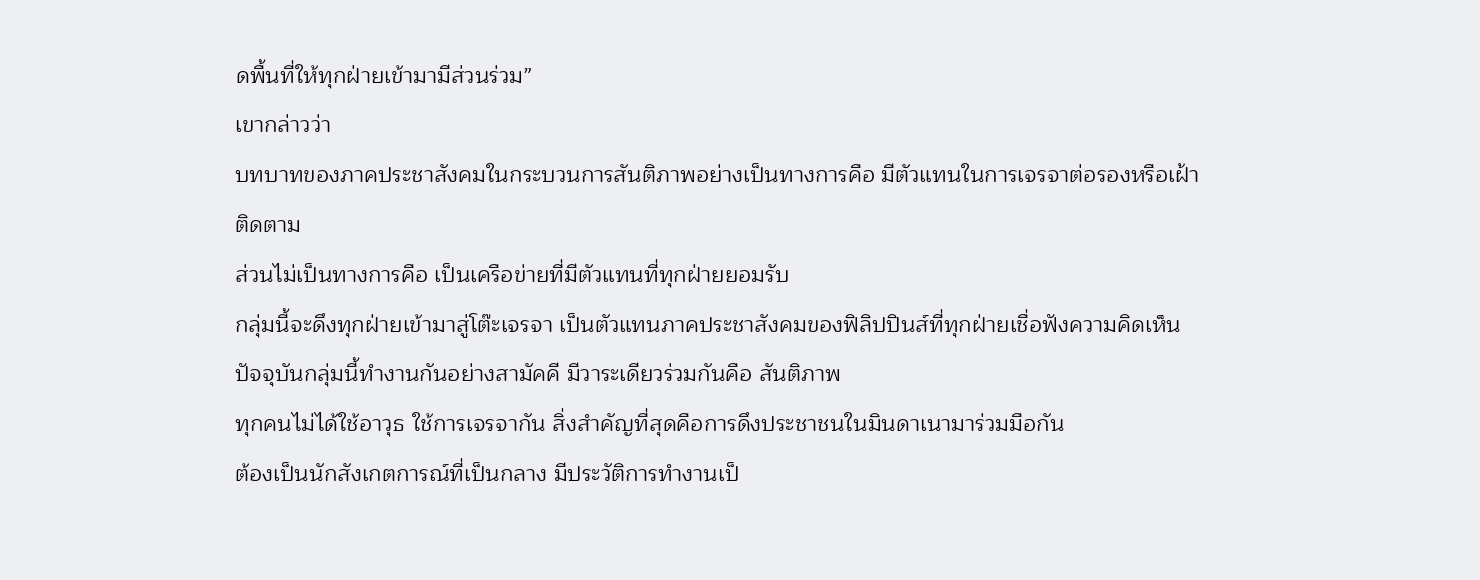ดพื้นที่ให้ทุกฝ่ายเข้ามามีส่วนร่วม”
เขากล่าวว่า
บทบาทของภาคประชาสังคมในกระบวนการสันติภาพอย่างเป็นทางการคือ มีตัวแทนในการเจรจาต่อรองหรือเฝ้าติดตาม
ส่วนไม่เป็นทางการคือ เป็นเครือข่ายที่มีตัวแทนที่ทุกฝ่ายยอมรับ
กลุ่มนี้จะดึงทุกฝ่ายเข้ามาสู่โต๊ะเจรจา เป็นตัวแทนภาคประชาสังคมของฟิลิปปินส์ที่ทุกฝ่ายเชื่อฟังความคิดเห็น
ปัจจุบันกลุ่มนี้ทำงานกันอย่างสามัคคี มีวาระเดียวร่วมกันคือ สันติภาพ
ทุกคนไม่ได้ใช้อาวุธ ใช้การเจรจากัน สิ่งสำคัญที่สุดคือการดึงประชาชนในมินดาเนามาร่วมมือกัน
ต้องเป็นนักสังเกตการณ์ที่เป็นกลาง มีประวัติการทำงานเป็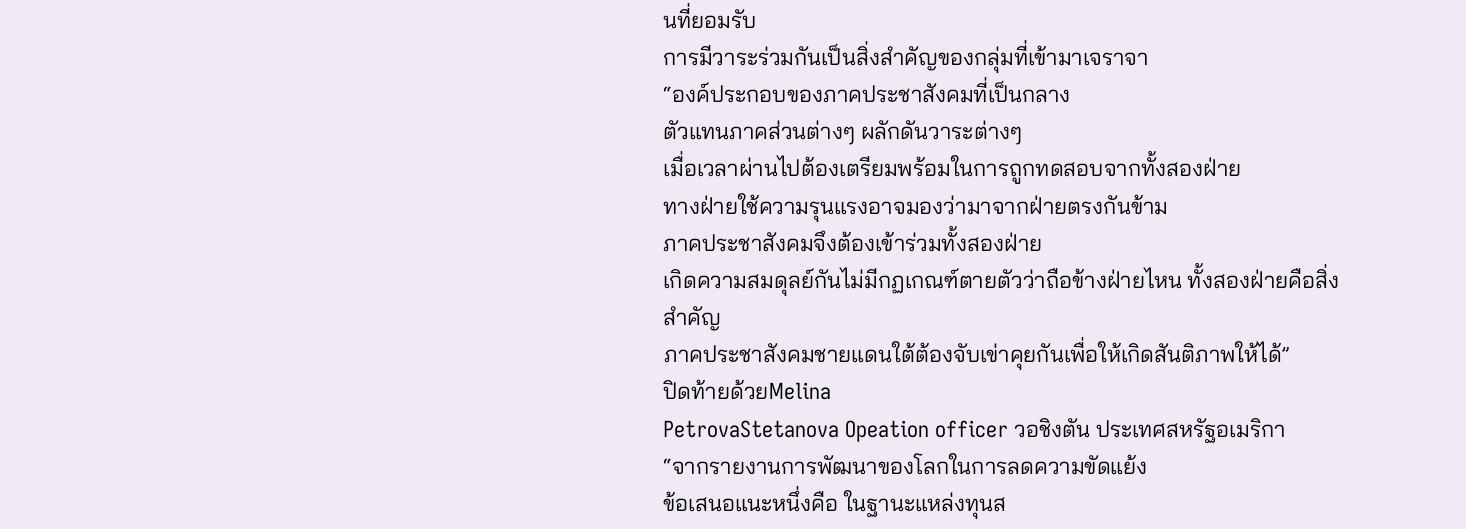นที่ยอมรับ
การมีวาระร่วมกันเป็นสิ่งสำคัญของกลุ่มที่เข้ามาเจราจา
“องค์ประกอบของภาคประชาสังคมที่เป็นกลาง
ตัวแทนภาคส่วนต่างๆ ผลักดันวาระต่างๆ
เมื่อเวลาผ่านไปต้องเตรียมพร้อมในการถูกทดสอบจากทั้งสองฝ่าย
ทางฝ่ายใช้ความรุนแรงอาจมองว่ามาจากฝ่ายตรงกันข้าม
ภาคประชาสังคมจึงต้องเข้าร่วมทั้งสองฝ่าย
เกิดความสมดุลย์กันไม่มีกฏเกณฑ์ตายตัวว่าถือข้างฝ่ายไหน ทั้งสองฝ่ายคือสิ่งสำคัญ
ภาคประชาสังคมชายแดนใต้ต้องจับเข่าคุยกันเพื่อให้เกิดสันติภาพให้ได้”
ปิดท้ายด้วยMelina
PetrovaStetanova Opeation officer วอชิงตัน ประเทศสหรัฐอเมริกา
“จากรายงานการพัฒนาของโลกในการลดความขัดแย้ง
ข้อเสนอแนะหนึ่งคือ ในฐานะแหล่งทุนส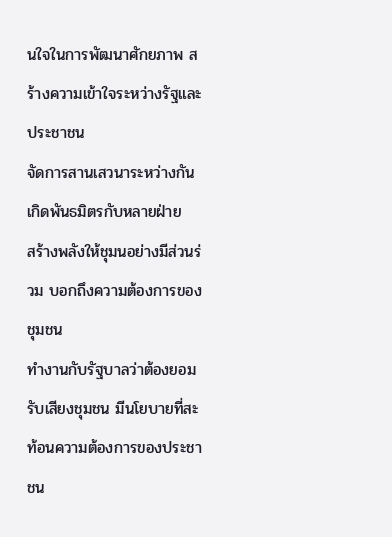นใจในการพัฒนาศักยภาพ สร้างความเข้าใจระหว่างรัฐและประชาชน
จัดการสานเสวนาระหว่างกัน เกิดพันธมิตรกับหลายฝ่าย
สร้างพลังให้ชุมนอย่างมีส่วนร่วม บอกถึงความต้องการของชุมชน
ทำงานกับรัฐบาลว่าต้องยอมรับเสียงชุมชน มีนโยบายที่สะท้อนความต้องการของประชาชน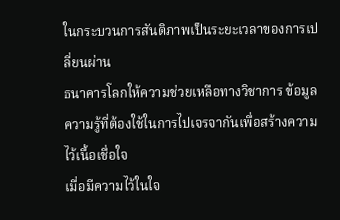ในกระบวนการสันติภาพเป็นระยะเวลาของการเปลี่ยนผ่าน
ธนาคารโลกให้ความช่วยเหลือทางวิชาการ ข้อมูล
ความรู้ที่ต้องใช้ในการไปเจรจากันเพื่อสร้างความไว้เนื้อเชื่อใจ
เมื่อมีความไว้ในใจ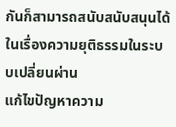กันก็สามารถสนับสนับสนุนได้ในเรื่องความยุติธรรมในระบบเปลี่ยนผ่าน
แก้ไขปัญหาความ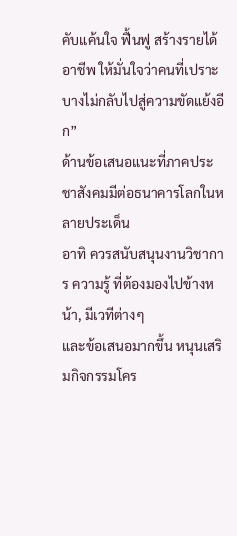คับแค้นใจ ฟื้นฟู สร้างรายได้ อาชีพ ให้มั่นใจว่าคนที่เปราะบางไม่กลับไปสู่ความขัดแย้งอีก”
ด้านข้อเสนอแนะที่ภาคประชาสังคมมีต่อธนาคารโลกในหลายประเด็น
อาทิ ควรสนับสนุนงานวิชาการ ความรู้ ที่ต้องมองไปข้างหน้า, มีเวทีต่างๆ
และข้อเสนอมากขึ้น หนุนเสริมกิจกรรมโคร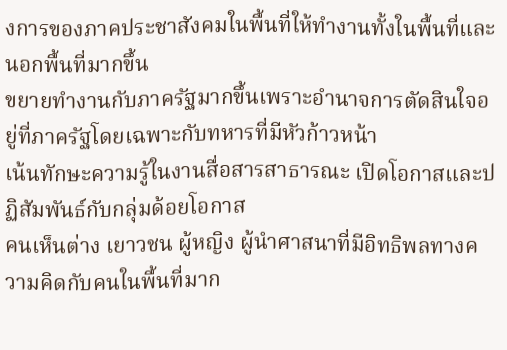งการของภาคประชาสังคมในพื้นที่ให้ทำงานทั้งในพื้นที่และนอกพื้นที่มากขึ้น
ขยายทำงานกับภาครัฐมากขึ้นเพราะอำนาจการตัดสินใจอยู่ที่ภาครัฐโดยเฉพาะกับทหารที่มีหัวก้าวหน้า
เน้นทักษะความรู้ในงานสื่อสารสาธารณะ เปิดโอกาสและปฏิสัมพันธ์กับกลุ่มด้อยโอกาส
คนเห็นต่าง เยาวชน ผู้หญิง ผู้นำศาสนาที่มีอิทธิพลทางความคิดกับคนในพื้นที่มาก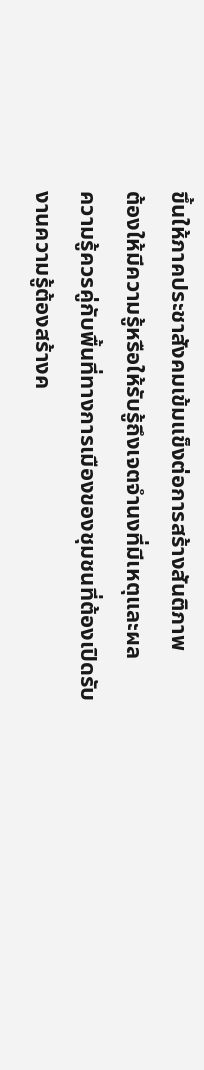ขึ้นให้ภาคประชาสังคมเข้มแข็งต่อการสร้างสันติภาพ
ต้องให้มีความรู้หรือให้รับรู้ถึงเจตจำนงที่มีเหตุและผล
ความรู้ควรคู่กับพื้นที่ทางการเมืองของชุมชนที่ต้องเปิดรับ
งานความรู้ต้องสร้างค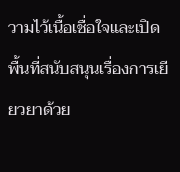วามไว้เนื้อเชื่อใจและเปิดพื้นที่สนับสนุนเรื่องการเยียวยาด้วย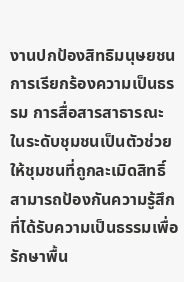งานปกป้องสิทธิมนุษยชน
การเรียกร้องความเป็นธรรม การสื่อสารสาธารณะ
ในระดับชุมชนเป็นตัวช่วยให้ชุมชนที่ถูกละเมิดสิทธิ์สามารถป้องกันความรู้สึกที่ได้รับความเป็นธรรมเพื่อรักษาพื้น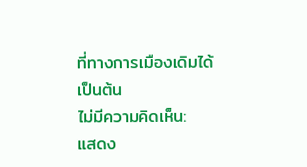ที่ทางการเมืองเดิมได้
เป็นต้น
ไม่มีความคิดเห็น:
แสดง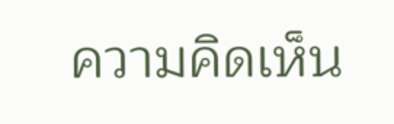ความคิดเห็น